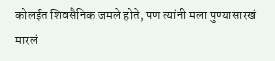कोलईत शिवसैनिक जमले होते, पण त्यांनी मला पुण्यासारखं मारलं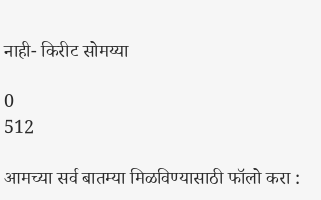नाही- किरीट सोमय्या

0
512

आमच्या सर्व बातम्या मिळविण्यासाठी फॉलो करा :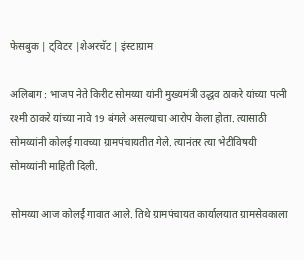फेसबुक | ट्विटर |शेअरचॅट | इंस्टाग्राम

अलिबाग : भाजप नेते किरीट सोमय्या यांनी मुख्यमंत्री उद्धव ठाकरे यांच्या पत्नी रश्मी ठाकरे यांच्या नावे 19 बंगले असल्याचा आरोप केला होता. त्यासाठी सोमय्यांनी कोलई गावच्या ग्रामपंचायतीत गेले. त्यानंतर त्या भेटीविषयी सोमय्यांनी माहिती दिली.

सोमय्या आज कोलर्ई गावात आले. तिथे ग्रामपंचायत कार्यालयात ग्रामसेवकाला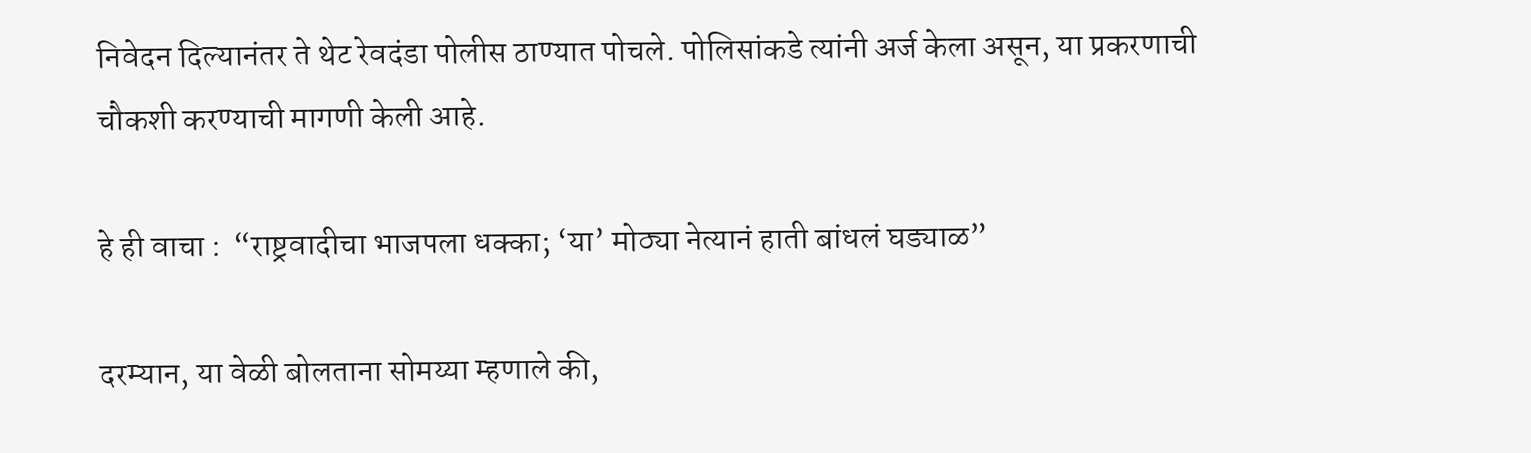निवेदन दिल्यानंतर ते थेट रेवदंडा पोलीस ठाण्यात पोचले. पोलिसांकडे त्यांनी अर्ज केला असून, या प्रकरणाची चौकशी करण्याची मागणी केली आहे.

हे ही वाचा :  “राष्ट्रवादीचा भाजपला धक्का; ‘या’ मोठ्या नेत्यानं हाती बांधलं घड्याळ”

दरम्यान, या वेळी बोलताना सोमय्या म्हणाले की,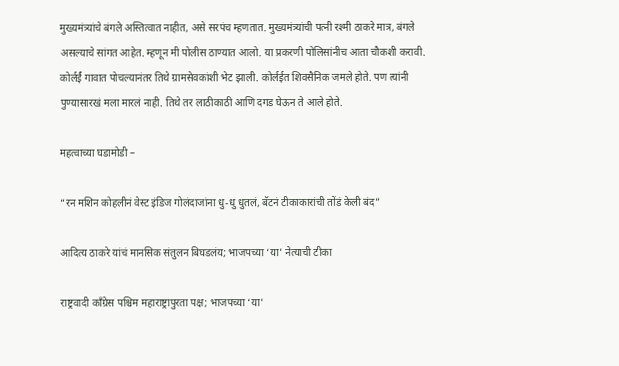मुख्यमंत्र्यांचे बंगले अस्तित्वात नाहीत, असे सरपंच म्हणतात. मुख्यमंत्र्यांची पत्नी रश्मी ठाकरे मात्र, बंगले असल्याचे सांगत आहेत. म्हणून मी पोलीस ठाण्यात आलो. या प्रकरणी पोलिसांनीच आता चौकशी करावी. कोर्लर्ई गावात पोचल्यानंतर तिथे ग्रामसेवकांशी भेट झाली. कोर्लईत शिवसैनिक जमले होते. पण त्यांनी पुण्यासारखं मला मारलं नाही. तिथे तर लाठीकाठी आणि दगड घेऊन ते आले होते.

महत्वाच्या घडामोडी –

“रन मशिन कोहलीनं वेस्ट इंडिज गोलंदाजांना धु-धु धुतलं, बॅटनं टीकाकारांची तोंडं केली बंद”

आदित्य ठाकरे यांचं मानसिक संतुलन बिघडलंय; भाजपच्या ‘या’ नेत्याची टीका

राष्ट्रवादी काँग्रेस पश्चिम महाराष्ट्रापुरता पक्ष; भाजपच्या ‘या’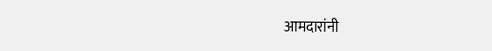आमदारांनी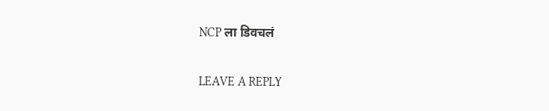NCP ला डिवचलं

LEAVE A REPLY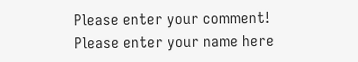Please enter your comment!
Please enter your name here